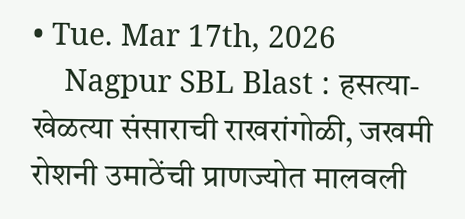• Tue. Mar 17th, 2026
    Nagpur SBL Blast : हसत्या-खेळत्या संसाराची राखरांगोळी, जखमी रोशनी उमाठेंची प्राणज्योत मालवली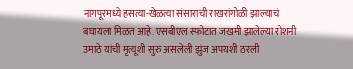नागपूरमध्ये हसत्या-खेळत्या संसाराची राखरांगोळी झाल्याचं बघायला मिळत आहे. एसबीएल स्फोटात जखमी झालेल्या रोशनी उमाठे यांची मृत्यूशी सुरु असलेली झुंज अपयशी ठरली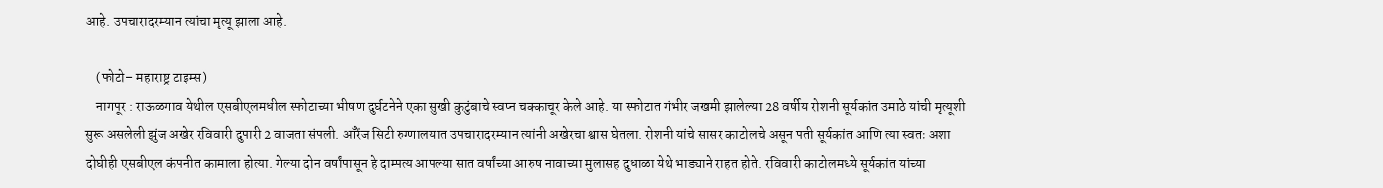आहे. उपचारादरम्यान त्यांचा मृत्यू झाला आहे.

    (फोटो– महाराष्ट्र टाइम्स)
    नागपूर : राऊळगाव येथील एसबीएलमधील स्फोटाच्या भीषण दुर्घटनेने एका सुखी कुटुंबाचे स्वप्न चक्काचूर केले आहे. या स्फोटात गंभीर जखमी झालेल्या 28 वर्षीय रोशनी सूर्यकांत उमाठे यांची मृत्यूशी सुरू असलेली झुंज अखेर रविवारी दुपारी 2 वाजता संपली. ऑरेंज सिटी रुग्णालयात उपचारादरम्यान त्यांनी अखेरचा श्वास घेतला. रोशनी यांचे सासर काटोलचे असून पती सूर्यकांत आणि त्या स्वतः अशा दोघीही एसबीएल कंपनीत कामाला होत्या. गेल्या दोन वर्षांपासून हे दाम्पत्य आपल्या सात वर्षांच्या आरुष नावाच्या मुलासह दुधाळा येथे भाड्याने राहत होते. रविवारी काटोलमध्ये सूर्यकांत यांच्या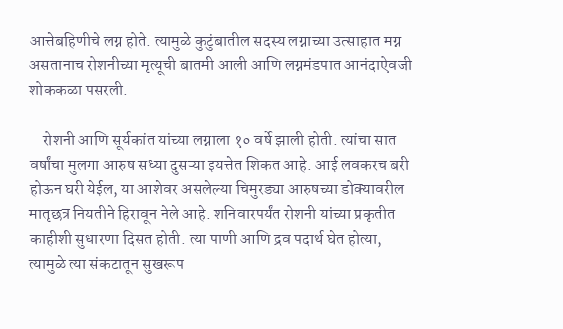आत्तेबहिणीचे लग्न होते. त्यामुळे कुटुंबातील सदस्य लग्नाच्या उत्साहात मग्न असतानाच रोशनीच्या मृत्यूची बातमी आली आणि लग्नमंडपात आनंदाऐवजी शोककळा पसरली.

    रोशनी आणि सूर्यकांत यांच्या लग्नाला १० वर्षे झाली होती. त्यांचा सात वर्षांचा मुलगा आरुष सध्या दुसऱ्या इयत्तेत शिकत आहे. आई लवकरच बरी होऊन घरी येईल, या आशेवर असलेल्या चिमुरड्या आरुषच्या डोक्यावरील मातृछत्र नियतीने हिरावून नेले आहे. शनिवारपर्यंत रोशनी यांच्या प्रकृतीत काहीशी सुधारणा दिसत होती. त्या पाणी आणि द्रव पदार्थ घेत होत्या, त्यामुळे त्या संकटातून सुखरूप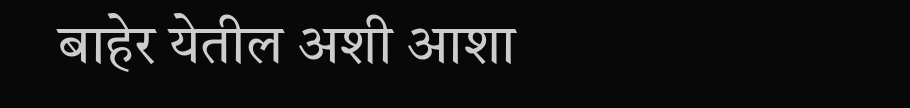बाहेर येतील अशी आशा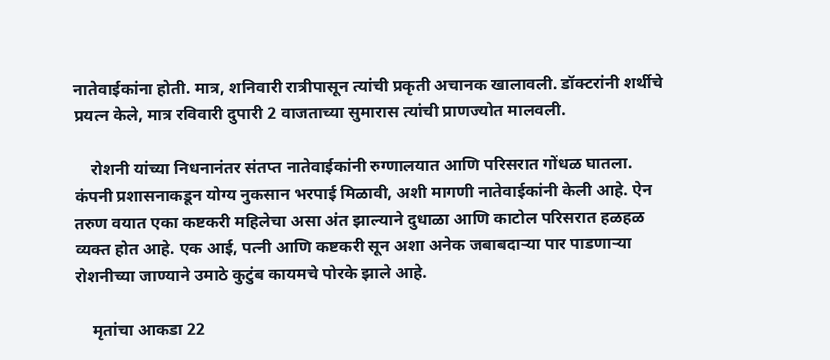नातेवाईकांना होती. मात्र, शनिवारी रात्रीपासून त्यांची प्रकृती अचानक खालावली. डॉक्टरांनी शर्थीचे प्रयत्न केले, मात्र रविवारी दुपारी 2 वाजताच्या सुमारास त्यांची प्राणज्योत मालवली.

    रोशनी यांच्या निधनानंतर संतप्त नातेवाईकांनी रुग्णालयात आणि परिसरात गोंधळ घातला. कंपनी प्रशासनाकडून योग्य नुकसान भरपाई मिळावी, अशी मागणी नातेवाईकांनी केली आहे. ऐन तरुण वयात एका कष्टकरी महिलेचा असा अंत झाल्याने दुधाळा आणि काटोल परिसरात हळहळ व्यक्त होत आहे. एक आई, पत्नी आणि कष्टकरी सून अशा अनेक जबाबदाऱ्या पार पाडणाऱ्या रोशनीच्या जाण्याने उमाठे कुटुंब कायमचे पोरके झाले आहे.

    मृतांचा आकडा 22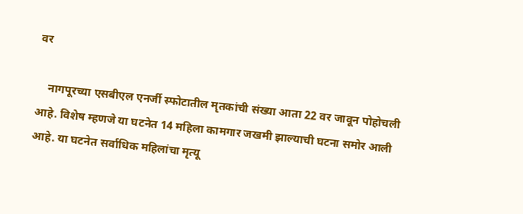वर

    नागपूरच्या एसबीएल एनर्जी स्फोटातील मृतकांची संख्या आता 22 वर जावून पोहोचली आहे. विशेष म्हणजे या घटनेत 14 महिला कामगार जखमी झाल्याची घटना समोर आली आहे. या घटनेत सर्वाधिक महिलांचा मृत्यू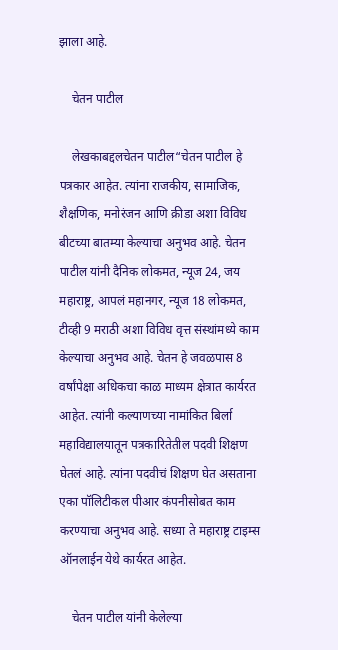झाला आहे.

    चेतन पाटील

    लेखकाबद्दलचेतन पाटील“चेतन पाटील हे पत्रकार आहेत. त्यांना राजकीय, सामाजिक, शैक्षणिक, मनोरंजन आणि क्रीडा अशा विविध बीटच्या बातम्या केल्याचा अनुभव आहे. चेतन पाटील यांनी दैनिक लोकमत, न्यूज 24, जय महाराष्ट्र, आपलं महानगर, न्यूज 18 लोकमत, टीव्ही 9 मराठी अशा विविध वृत्त संस्थांमध्ये काम केल्याचा अनुभव आहे. चेतन हे जवळपास 8 वर्षांपेक्षा अधिकचा काळ माध्यम क्षेत्रात कार्यरत आहेत. त्यांनी कल्याणच्या नामांकित बिर्ला महाविद्यालयातून पत्रकारितेतील पदवी शिक्षण घेतलं आहे. त्यांना पदवीचं शिक्षण घेत असताना एका पॉलिटीकल पीआर कंपनीसोबत काम करण्याचा अनुभव आहे. सध्या ते महाराष्ट्र टाइम्स ऑनलाईन येथे कार्यरत आहेत.

    चेतन पाटील यांनी केलेल्या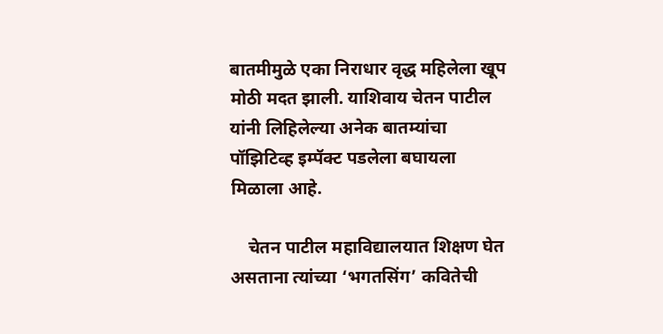बातमीमुळे एका निराधार वृद्ध महिलेला खूप मोठी मदत झाली. याशिवाय चेतन पाटील यांनी लिहिलेल्या अनेक बातम्यांचा पॉझिटिव्ह इम्पॅक्ट पडलेला बघायला मिळाला आहे.

    चेतन पाटील महाविद्यालयात शिक्षण घेत असताना त्यांच्या ‘भगतसिंग’ कवितेची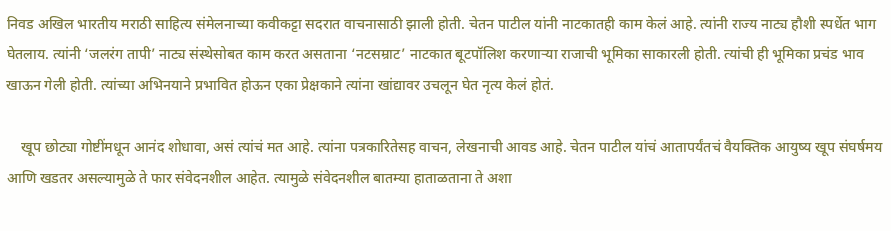निवड अखिल भारतीय मराठी साहित्य संमेलनाच्या कवीकट्टा सदरात वाचनासाठी झाली होती. चेतन पाटील यांनी नाटकातही काम केलं आहे. त्यांनी राज्य नाट्य हौशी स्पर्धेत भाग घेतलाय. त्यांनी ‘जलरंग तापी’ नाट्य संस्थेसोबत काम करत असताना ‘नटसम्राट’ नाटकात बूटपॉलिश करणाऱ्या राजाची भूमिका साकारली होती. त्यांची ही भूमिका प्रचंड भाव खाऊन गेली होती. त्यांच्या अभिनयाने प्रभावित होऊन एका प्रेक्षकाने त्यांना खांद्यावर उचलून घेत नृत्य केलं होतं.

    खूप छोट्या गोष्टींमधून आनंद शोधावा, असं त्यांचं मत आहे. त्यांना पत्रकारितेसह वाचन, लेखनाची आवड आहे. चेतन पाटील यांचं आतापर्यंतचं वैयक्तिक आयुष्य खूप संघर्षमय आणि खडतर असल्यामुळे ते फार संवेदनशील आहेत. त्यामुळे संवेदनशील बातम्या हाताळताना ते अशा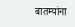बातम्यांना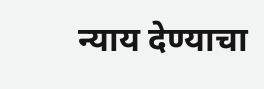न्याय देण्याचा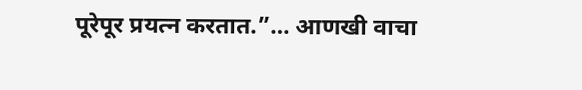पूरेपूर प्रयत्न करतात.”… आणखी वाचा